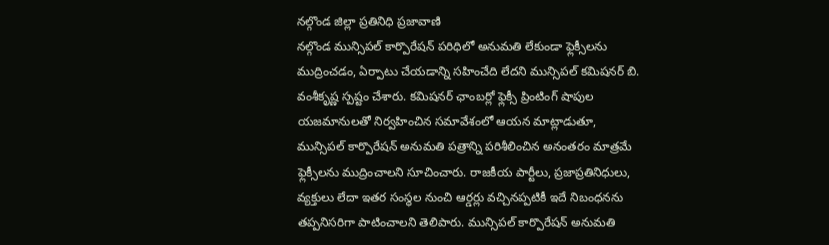నల్గొండ జిల్లా ప్రతినిధి ప్రజావాణి
నల్గొండ మున్సిపల్ కార్పొరేషన్ పరిధిలో అనుమతి లేకుండా ఫ్లెక్సీలను ముద్రించడం, ఏర్పాటు చేయడాన్ని సహించేది లేదని మున్సిపల్ కమిషనర్ బి. వంశీకృష్ణ స్పష్టం చేశారు. కమిషనర్ ఛాంబర్లో ఫ్లెక్సీ ప్రింటింగ్ షాపుల యజమానులతో నిర్వహించిన సమావేశంలో ఆయన మాట్లాడుతూ, మున్సిపల్ కార్పొరేషన్ అనుమతి పత్రాన్ని పరిశీలించిన అనంతరం మాత్రమే ఫ్లెక్సీలను ముద్రించాలని సూచించారు. రాజకీయ పార్టీలు, ప్రజాప్రతినిధులు, వ్యక్తులు లేదా ఇతర సంస్థల నుంచి ఆర్డర్లు వచ్చినప్పటికీ ఇదే నిబంధనను తప్పనిసరిగా పాటించాలని తెలిపారు. మున్సిపల్ కార్పొరేషన్ అనుమతి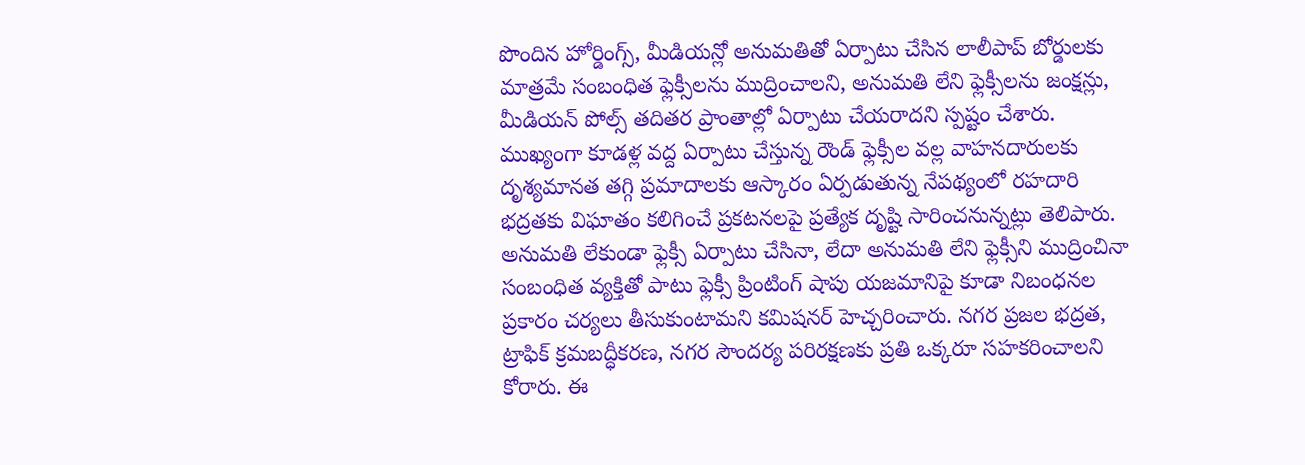పొందిన హోర్డింగ్స్, మీడియన్లో అనుమతితో ఏర్పాటు చేసిన లాలీపాప్ బోర్డులకు మాత్రమే సంబంధిత ఫ్లెక్సీలను ముద్రించాలని, అనుమతి లేని ఫ్లెక్సీలను జంక్షన్లు, మీడియన్ పోల్స్ తదితర ప్రాంతాల్లో ఏర్పాటు చేయరాదని స్పష్టం చేశారు. ముఖ్యంగా కూడళ్ల వద్ద ఏర్పాటు చేస్తున్న రౌండ్ ఫ్లెక్సీల వల్ల వాహనదారులకు దృశ్యమానత తగ్గి ప్రమాదాలకు ఆస్కారం ఏర్పడుతున్న నేపథ్యంలో రహదారి భద్రతకు విఘాతం కలిగించే ప్రకటనలపై ప్రత్యేక దృష్టి సారించనున్నట్లు తెలిపారు. అనుమతి లేకుండా ఫ్లెక్సీ ఏర్పాటు చేసినా, లేదా అనుమతి లేని ఫ్లెక్సీని ముద్రించినా సంబంధిత వ్యక్తితో పాటు ఫ్లెక్సీ ప్రింటింగ్ షాపు యజమానిపై కూడా నిబంధనల ప్రకారం చర్యలు తీసుకుంటామని కమిషనర్ హెచ్చరించారు. నగర ప్రజల భద్రత, ట్రాఫిక్ క్రమబద్ధీకరణ, నగర సౌందర్య పరిరక్షణకు ప్రతి ఒక్కరూ సహకరించాలని కోరారు. ఈ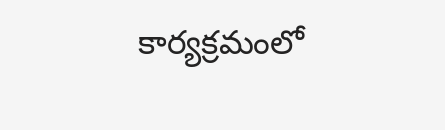కార్యక్రమంలో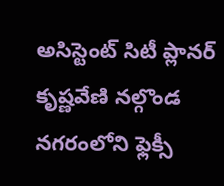అసిస్టెంట్ సిటీ ప్లానర్ కృష్ణవేణి నల్గొండ నగరంలోని ఫ్లెక్సీ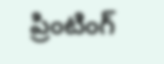ప్రింటింగ్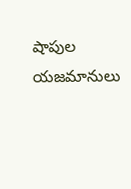షాపుల యజమానులు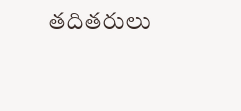తదితరులు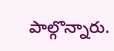పాల్గొన్నారు.